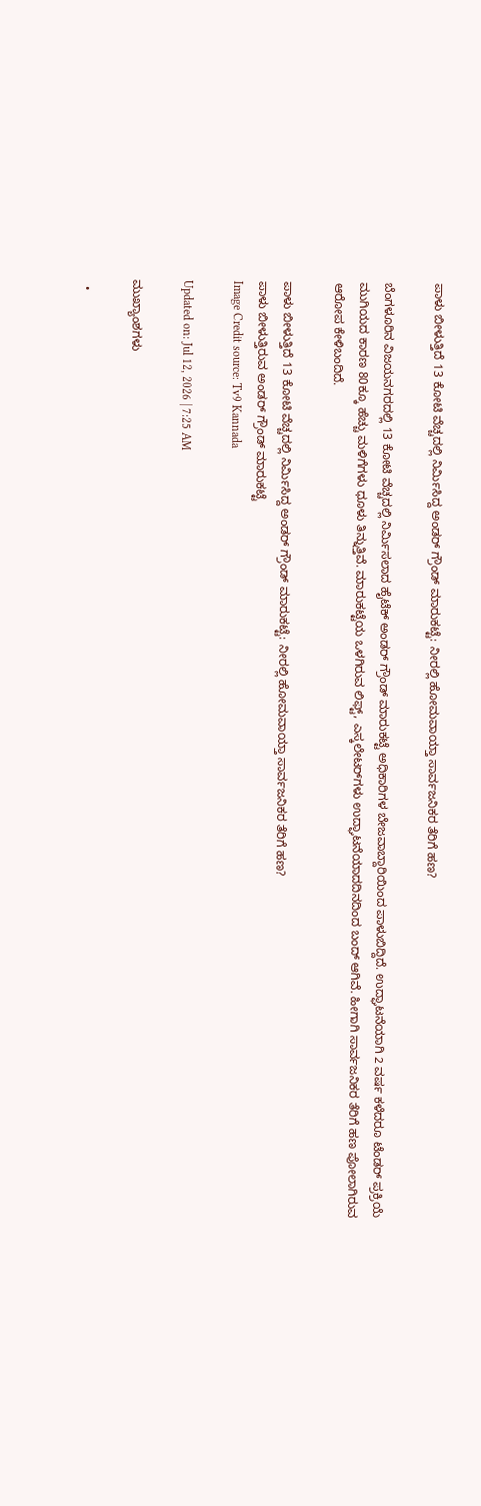ಪಾಳು ಬೀಳುತ್ತಿದೆ 13 ಕೋಟಿ ವೆಚ್ಚದಲ್ಲಿ ನಿರ್ಮಿಸಿದ್ದ ಅಂಡರ್ ಗ್ರೌಂಡ್ ಮಾರುಕಟ್ಟೆ: ನೀರಲ್ಲಿ ಹೋಮವಾಯ್ತಾ ಸಾರ್ವಜನಿಕರ ತೆರಿಗೆ ಹಣ?

ಬೆಂಗಳೂರಿನ ವಿಜಯನಗರದಲ್ಲಿ 13 ಕೋಟಿ ವೆಚ್ಚದಲ್ಲಿ ನಿರ್ಮಿಸಲಾದ ಹೈಟೆಕ್ ಅಂಡರ್ ಗ್ರೌಂಡ್ ಮಾರುಕಟ್ಟೆ ಅಧಿಕಾರಿಗಳ ಬೇಜವಾಬ್ದಾರಿಯಿಂದ ಪಾಳುಬಿದ್ದಿದೆ. ಉದ್ಘಾಟನೆಯಾಗಿ 2 ವರ್ಷ ಕಳೆದರೂ ಟೆಂಡರ್ ಪ್ರಕ್ರಿಯೆ ಮುಗಿಯದ ಕಾರಣ 80ಕ್ಕೂ ಹೆಚ್ಚು ಮಳಿಗೆಗಳು ಧೂಳು ತಿನ್ನುತ್ತಿವೆ. ಮಾರುಕಟ್ಟೆಯ ಒಳಗಿರುವ ಲಿಫ್ಟ್, ಎಸ್ಕಲೇಟರ್‌ಗಳು ಉದ್ಘಾಟನೆಯಾದದಿನದಿಂದ ಬಂದ್ ಆಗಿವೆ. ಹೀಗಾಗಿ ಸಾರ್ವಜನಿಕರ ತೆರಿಗೆ ಹಣ ಪೋಲಾಗಿರುವ ಆರೋಪ ಕೇಳಿಬಂದಿದೆ.

ಪಾಳು ಬೀಳುತ್ತಿದೆ 13 ಕೋಟಿ ವೆಚ್ಚದಲ್ಲಿ ನಿರ್ಮಿಸಿದ್ದ ಅಂಡರ್ ಗ್ರೌಂಡ್ ಮಾರುಕಟ್ಟೆ: ನೀರಲ್ಲಿ ಹೋಮವಾಯ್ತಾ ಸಾರ್ವಜನಿಕರ ತೆರಿಗೆ ಹಣ?
ಪಾಳು ಬೀಳುತ್ತಿರುವ ಅಂಡರ್ ಗ್ರೌಂಡ್ ಮಾರುಕಟ್ಟೆ
Image Credit source: Tv9 Kannada

Updated on: Jul 12, 2026 | 7:25 AM

ಮುಖ್ಯಾಂಶಗಳು

  •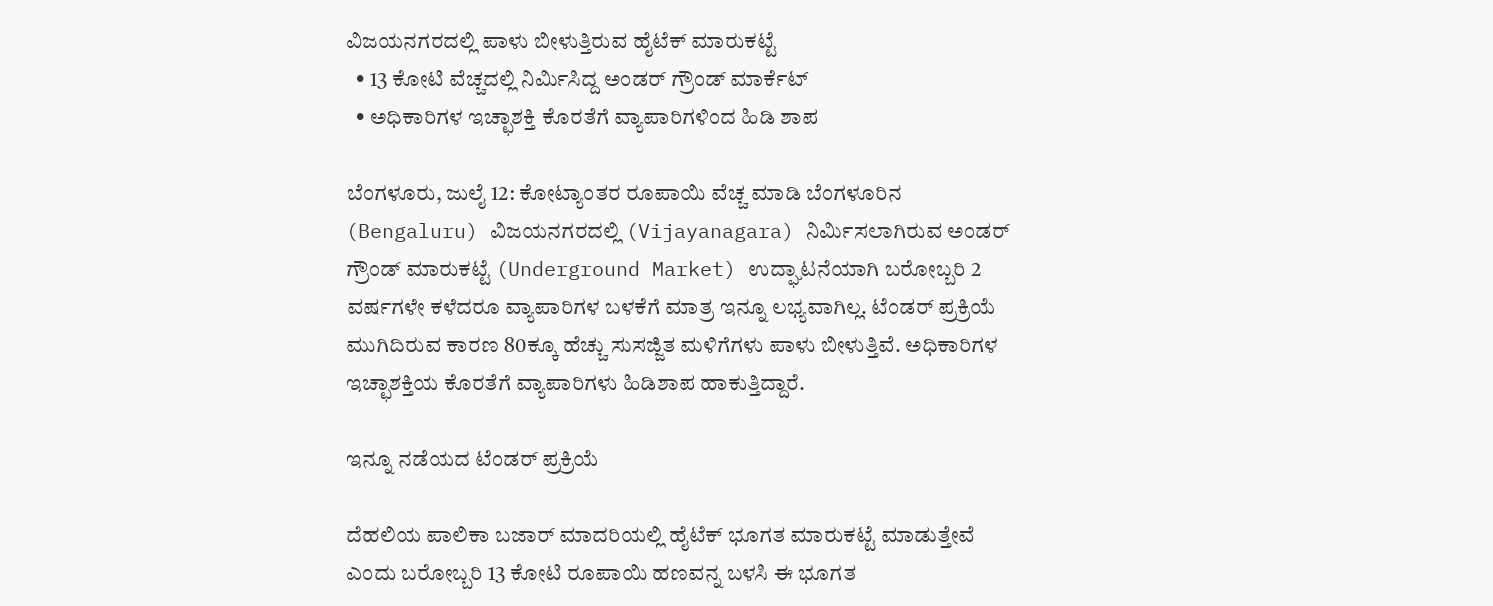ವಿಜಯನಗರದಲ್ಲಿ ಪಾಳು ಬೀಳುತ್ತಿರುವ ಹೈಟೆಕ್ ಮಾರುಕಟ್ಟೆ
  • 13 ಕೋಟಿ ವೆಚ್ಚದಲ್ಲಿ ನಿರ್ಮಿಸಿದ್ದ ಅಂಡರ್ ಗ್ರೌಂಡ್ ಮಾರ್ಕೆಟ್
  • ಅಧಿಕಾರಿಗಳ ಇಚ್ಛಾಶಕ್ತಿ ಕೊರತೆಗೆ ವ್ಯಾಪಾರಿಗಳಿಂದ ಹಿಡಿ ಶಾಪ

ಬೆಂಗಳೂರು, ಜುಲೈ 12: ಕೋಟ್ಯಾಂತರ ರೂಪಾಯಿ ವೆಚ್ಚ ಮಾಡಿ ಬೆಂಗಳೂರಿನ (Bengaluru) ವಿಜಯನಗರದಲ್ಲಿ (Vijayanagara) ನಿರ್ಮಿಸಲಾಗಿರುವ ಅಂಡರ್ ಗ್ರೌಂಡ್ ಮಾರುಕಟ್ಟೆ (Underground Market) ಉದ್ಘಾಟನೆಯಾಗಿ ಬರೋಬ್ಬರಿ 2 ವರ್ಷಗಳೇ ಕಳೆದರೂ ವ್ಯಾಪಾರಿಗಳ ಬಳಕೆಗೆ ಮಾತ್ರ ಇನ್ನೂ ಲಭ್ಯವಾಗಿಲ್ಲ. ಟೆಂಡರ್ ಪ್ರಕ್ರಿಯೆ ಮುಗಿದಿರುವ ಕಾರಣ 80ಕ್ಕೂ ಹೆಚ್ಚು ಸುಸಜ್ಜಿತ ಮಳಿಗೆಗಳು ಪಾಳು ಬೀಳುತ್ತಿವೆ. ಅಧಿಕಾರಿಗಳ ಇಚ್ಛಾಶಕ್ತಿಯ ಕೊರತೆಗೆ ವ್ಯಾಪಾರಿಗಳು ಹಿಡಿಶಾಪ ಹಾಕುತ್ತಿದ್ದಾರೆ.

ಇನ್ನೂ ನಡೆಯದ ಟೆಂಡರ್ ಪ್ರಕ್ರಿಯೆ

ದೆಹಲಿಯ ಪಾಲಿಕಾ ಬಜಾರ್ ಮಾದರಿಯಲ್ಲಿ ಹೈಟೆಕ್ ಭೂಗತ ಮಾರುಕಟ್ಟೆ ಮಾಡುತ್ತೇವೆ ಎಂದು ಬರೋಬ್ಬರಿ 13 ಕೋಟಿ ರೂಪಾಯಿ ಹಣವನ್ನ ಬಳಸಿ ಈ ಭೂಗತ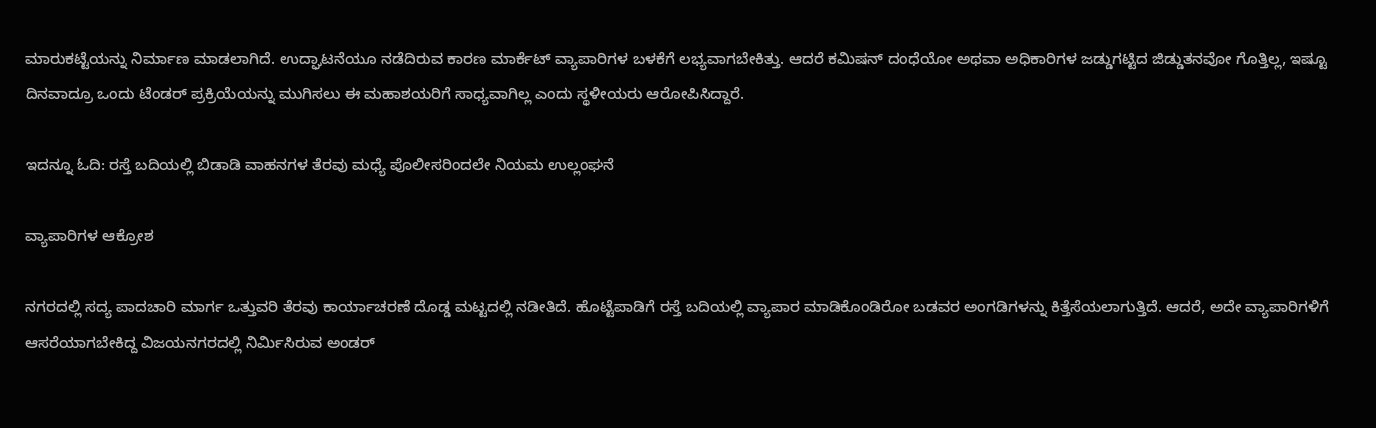ಮಾರುಕಟ್ಟೆಯನ್ನು ನಿರ್ಮಾಣ ಮಾಡಲಾಗಿದೆ. ಉದ್ಘಾಟನೆಯೂ ನಡೆದಿರುವ ಕಾರಣ ಮಾರ್ಕೆಟ್ ವ್ಯಾಪಾರಿಗಳ ಬಳಕೆಗೆ ಲಭ್ಯವಾಗಬೇಕಿತ್ತು. ಆದರೆ ಕಮಿಷನ್ ದಂಧೆಯೋ ಅಥವಾ ಅಧಿಕಾರಿಗಳ ಜಡ್ಡುಗಟ್ಟಿದ ಜಿಡ್ಡುತನವೋ ಗೊತ್ತಿಲ್ಲ, ಇಷ್ಟೂ ದಿನವಾದ್ರೂ ಒಂದು ಟೆಂಡರ್ ಪ್ರಕ್ರಿಯೆಯನ್ನು ಮುಗಿಸಲು ಈ ಮಹಾಶಯರಿಗೆ ಸಾಧ್ಯವಾಗಿಲ್ಲ ಎಂದು ಸ್ಥಳೀಯರು ಆರೋಪಿಸಿದ್ದಾರೆ.

ಇದನ್ನೂ ಓದಿ: ರಸ್ತೆ ಬದಿಯಲ್ಲಿ ಬಿಡಾಡಿ ವಾಹನಗಳ ತೆರವು ಮಧ್ಯೆ ಪೊಲೀಸರಿಂದಲೇ ನಿಯಮ ಉಲ್ಲಂಘನೆ

ವ್ಯಾಪಾರಿಗಳ ಆಕ್ರೋಶ

ನಗರದಲ್ಲಿ ಸದ್ಯ ಪಾದಚಾರಿ ಮಾರ್ಗ ಒತ್ತುವರಿ ತೆರವು ಕಾರ್ಯಾಚರಣೆ ದೊಡ್ಡ ಮಟ್ಟದಲ್ಲಿ ನಡೀತಿದೆ. ಹೊಟ್ಟೆಪಾಡಿಗೆ ರಸ್ತೆ ಬದಿಯಲ್ಲಿ ವ್ಯಾಪಾರ ಮಾಡಿಕೊಂಡಿರೋ ಬಡವರ ಅಂಗಡಿಗಳನ್ನು ಕಿತ್ತೆಸೆಯಲಾಗುತ್ತಿದೆ. ಆದರೆ, ಅದೇ ವ್ಯಾಪಾರಿಗಳಿಗೆ ಆಸರೆಯಾಗಬೇಕಿದ್ದ ವಿಜಯನಗರದಲ್ಲಿ ನಿರ್ಮಿಸಿರುವ ಅಂಡರ್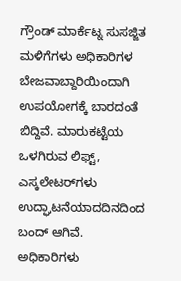ಗ್ರೌಂಡ್ ಮಾರ್ಕೆಟ್ನ ಸುಸಜ್ಜಿತ ಮಳಿಗೆಗಳು ಅಧಿಕಾರಿಗಳ ಬೇಜವಾಬ್ದಾರಿಯಿಂದಾಗಿ ಉಪಯೋಗಕ್ಕೆ ಬಾರದಂತೆ ಬಿದ್ದಿವೆ. ಮಾರುಕಟ್ಟೆಯ ಒಳಗಿರುವ ಲಿಫ್ಟ್, ಎಸ್ಕಲೇಟರ್‌ಗಳು ಉದ್ಘಾಟನೆಯಾದದಿನದಿಂದ ಬಂದ್ ಆಗಿವೆ. ಅಧಿಕಾರಿಗಳು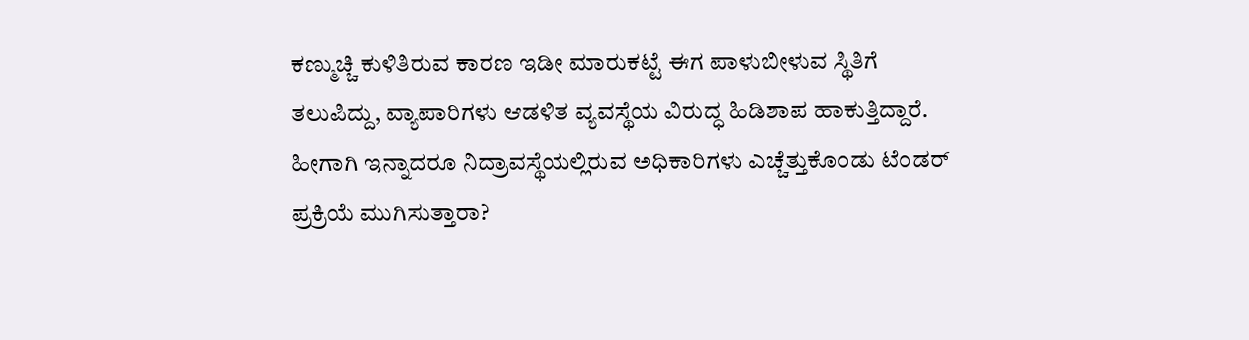ಕಣ್ಮುಚ್ಚಿ ಕುಳಿತಿರುವ ಕಾರಣ ಇಡೀ ಮಾರುಕಟ್ಟೆ ಈಗ ಪಾಳುಬೀಳುವ ಸ್ಥಿತಿಗೆ ತಲುಪಿದ್ದು, ವ್ಯಾಪಾರಿಗಳು ಆಡಳಿತ ವ್ಯವಸ್ಥೆಯ ವಿರುದ್ಧ ಹಿಡಿಶಾಪ ಹಾಕುತ್ತಿದ್ದಾರೆ. ಹೀಗಾಗಿ ಇನ್ನಾದರೂ ನಿದ್ರಾವಸ್ಥೆಯಲ್ಲಿರುವ ಅಧಿಕಾರಿಗಳು ಎಚ್ಚೆತ್ತುಕೊಂಡು ಟೆಂಡರ್ ಪ್ರಕ್ರಿಯೆ ಮುಗಿಸುತ್ತಾರಾ?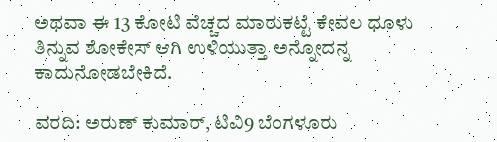ಅಥವಾ ಈ 13 ಕೋಟಿ ವೆಚ್ಚದ ಮಾರುಕಟ್ಟೆ ಕೇವಲ ಧೂಳು ತಿನ್ನುವ ಶೋಕೇಸ್ ಆಗಿ ಉಳಿಯುತ್ತಾ ಅನ್ನೋದನ್ನ ಕಾದುನೋಡಬೇಕಿದೆ.

ವರದಿ: ಅರುಣ್ ಕುಮಾರ್, ಟಿವಿ9 ಬೆಂಗಳೂರು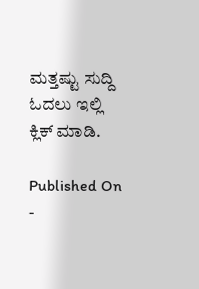ಮತ್ತಷ್ಟು ಸುದ್ದಿ ಓದಲು ಇಲ್ಲಿ ಕ್ಲಿಕ್ ಮಾಡಿ.

Published On -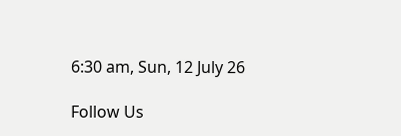6:30 am, Sun, 12 July 26

Follow Us